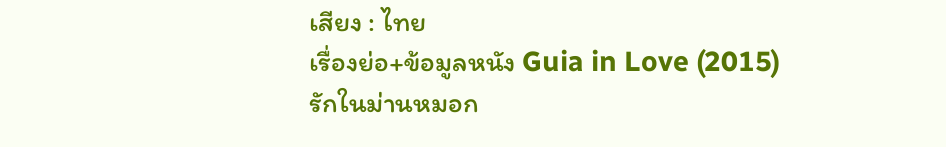เสียง : ไทย
เรื่องย่อ+ข้อมูลหนัง Guia in Love (2015) รักในม่านหมอก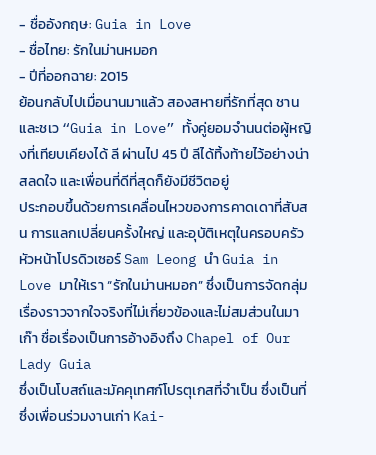- ชื่ออังกฤษ: Guia in Love
- ชื่อไทย: รักในม่านหมอก
- ปีที่ออกฉาย: 2015
ย้อนกลับไปเมื่อนานมาแล้ว สองสหายที่รักที่สุด ชานและชเว “Guia in Love” ทั้งคู่ยอมจำนนต่อผู้หญิงที่เทียบเคียงได้ ลี ผ่านไป 45 ปี ลีได้ทิ้งท้ายไว้อย่างน่าสลดใจ และเพื่อนที่ดีที่สุดก็ยังมีชีวิตอยู่
ประกอบขึ้นด้วยการเคลื่อนไหวของการคาดเดาที่สับสน การแลกเปลี่ยนครั้งใหญ่ และอุบัติเหตุในครอบครัว
หัวหน้าโปรดิวเซอร์ Sam Leong นำ Guia in Love มาให้เรา “รักในม่านหมอก” ซึ่งเป็นการจัดกลุ่มเรื่องราวจากใจจริงที่ไม่เกี่ยวข้องและไม่สมส่วนในมาเก๊า ชื่อเรื่องเป็นการอ้างอิงถึง Chapel of Our Lady Guia
ซึ่งเป็นโบสถ์และมัคคุเทศก์โปรตุเกสที่จำเป็น ซึ่งเป็นที่ซึ่งเพื่อนร่วมงานเก่า Kai-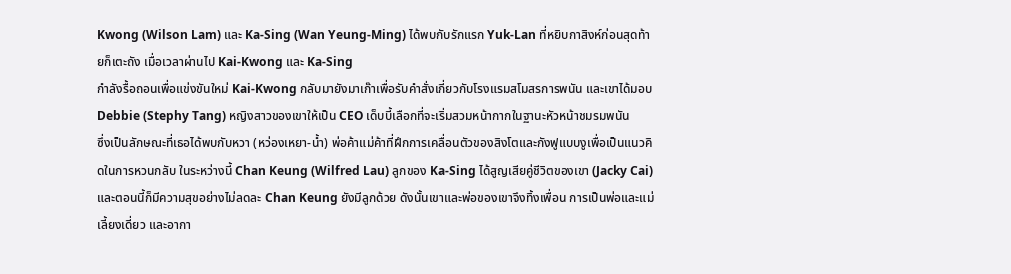Kwong (Wilson Lam) และ Ka-Sing (Wan Yeung-Ming) ได้พบกับรักแรก Yuk-Lan ที่หยิบกาสิงห์ก่อนสุดท้ายก็เตะถัง เมื่อเวลาผ่านไป Kai-Kwong และ Ka-Sing
กำลังรื้อถอนเพื่อแข่งขันใหม่ Kai-Kwong กลับมายังมาเก๊าเพื่อรับคำสั่งเกี่ยวกับโรงแรมสโมสรการพนัน และเขาได้มอบ Debbie (Stephy Tang) หญิงสาวของเขาให้เป็น CEO เด็บบี้เลือกที่จะเริ่มสวมหน้ากากในฐานะหัวหน้าชมรมพนัน
ซึ่งเป็นลักษณะที่เธอได้พบกับหวา (หว่องเหยา-น้ำ) พ่อค้าแม่ค้าที่ฝึกการเคลื่อนตัวของสิงโตและกังฟูแบบงูเพื่อเป็นแนวคิดในการหวนกลับ ในระหว่างนี้ Chan Keung (Wilfred Lau) ลูกของ Ka-Sing ได้สูญเสียคู่ชีวิตของเขา (Jacky Cai)
และตอนนี้ก็มีความสุขอย่างไม่ลดละ Chan Keung ยังมีลูกด้วย ดังนั้นเขาและพ่อของเขาจึงทิ้งเพื่อน การเป็นพ่อและแม่เลี้ยงเดี่ยว และอากา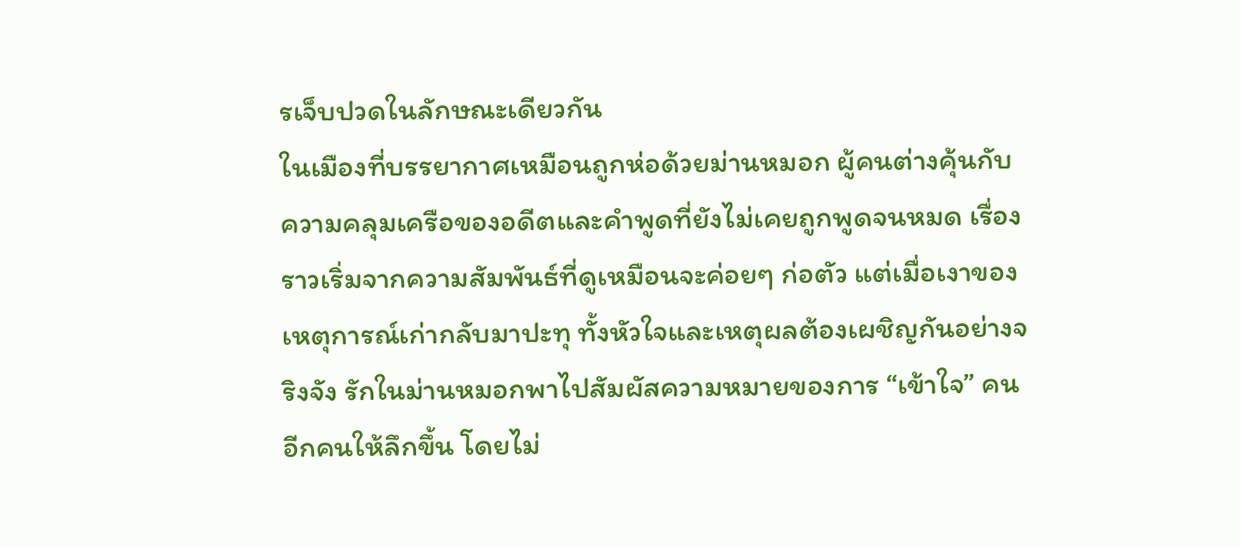รเจ็บปวดในลักษณะเดียวกัน
ในเมืองที่บรรยากาศเหมือนถูกห่อด้วยม่านหมอก ผู้คนต่างคุ้นกับความคลุมเครือของอดีตและคำพูดที่ยังไม่เคยถูกพูดจนหมด เรื่องราวเริ่มจากความสัมพันธ์ที่ดูเหมือนจะค่อยๆ ก่อตัว แต่เมื่อเงาของเหตุการณ์เก่ากลับมาปะทุ ทั้งหัวใจและเหตุผลต้องเผชิญกันอย่างจริงจัง รักในม่านหมอกพาไปสัมผัสความหมายของการ “เข้าใจ” คนอีกคนให้ลึกขึ้น โดยไม่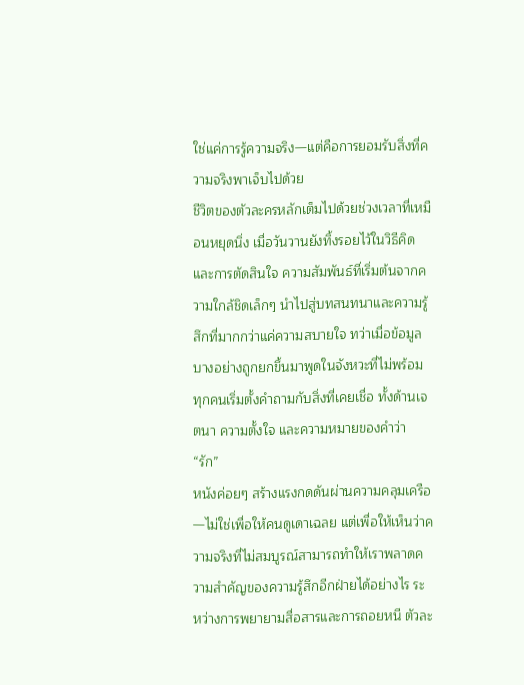ใช่แค่การรู้ความจริง—แต่คือการยอมรับสิ่งที่ความจริงพาเจ็บไปด้วย
ชีวิตของตัวละครหลักเต็มไปด้วยช่วงเวลาที่เหมือนหยุดนิ่ง เมื่อวันวานยังทิ้งรอยไว้ในวิธีคิดและการตัดสินใจ ความสัมพันธ์ที่เริ่มต้นจากความใกล้ชิดเล็กๆ นำไปสู่บทสนทนาและความรู้สึกที่มากกว่าแค่ความสบายใจ ทว่าเมื่อข้อมูลบางอย่างถูกยกขึ้นมาพูดในจังหวะที่ไม่พร้อม ทุกคนเริ่มตั้งคำถามกับสิ่งที่เคยเชื่อ ทั้งด้านเจตนา ความตั้งใจ และความหมายของคำว่า “รัก”
หนังค่อยๆ สร้างแรงกดดันผ่านความคลุมเครือ—ไม่ใช่เพื่อให้คนดูเดาเฉลย แต่เพื่อให้เห็นว่าความจริงที่ไม่สมบูรณ์สามารถทำให้เราพลาดความสำคัญของความรู้สึกอีกฝ่ายได้อย่างไร ระหว่างการพยายามสื่อสารและการถอยหนี ตัวละ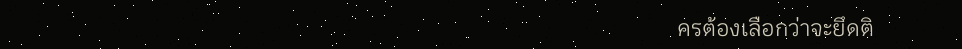ครต้องเลือกว่าจะยึดติ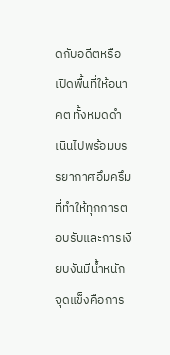ดกับอดีตหรือเปิดพื้นที่ให้อนาคต ทั้งหมดดำเนินไปพร้อมบรรยากาศอึมครึมที่ทำให้ทุกการตอบรับและการเงียบงันมีน้ำหนัก
จุดแข็งคือการ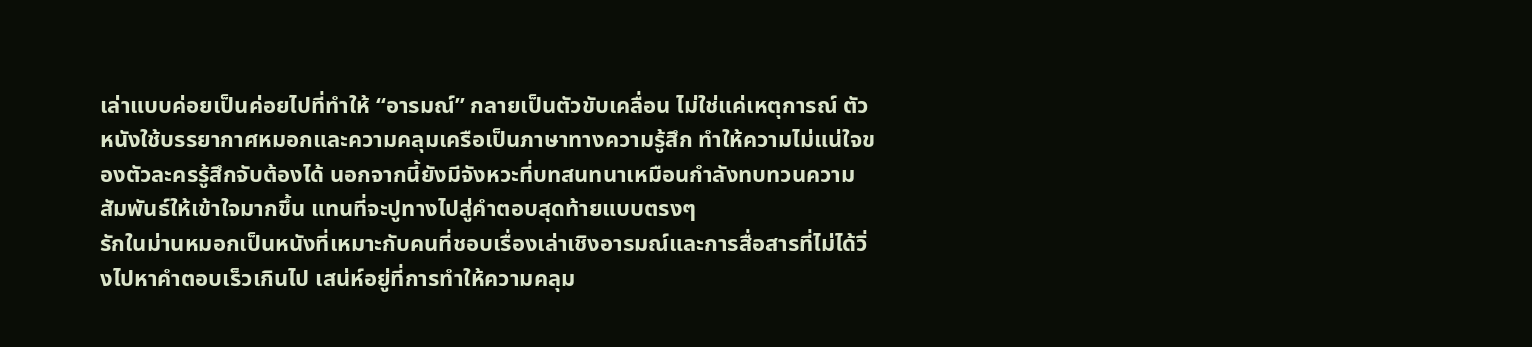เล่าแบบค่อยเป็นค่อยไปที่ทำให้ “อารมณ์” กลายเป็นตัวขับเคลื่อน ไม่ใช่แค่เหตุการณ์ ตัวหนังใช้บรรยากาศหมอกและความคลุมเครือเป็นภาษาทางความรู้สึก ทำให้ความไม่แน่ใจของตัวละครรู้สึกจับต้องได้ นอกจากนี้ยังมีจังหวะที่บทสนทนาเหมือนกำลังทบทวนความสัมพันธ์ให้เข้าใจมากขึ้น แทนที่จะปูทางไปสู่คำตอบสุดท้ายแบบตรงๆ
รักในม่านหมอกเป็นหนังที่เหมาะกับคนที่ชอบเรื่องเล่าเชิงอารมณ์และการสื่อสารที่ไม่ได้วิ่งไปหาคำตอบเร็วเกินไป เสน่ห์อยู่ที่การทำให้ความคลุม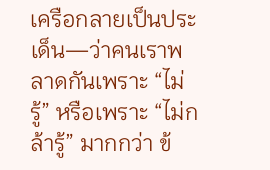เครือกลายเป็นประเด็น—ว่าคนเราพลาดกันเพราะ “ไม่รู้” หรือเพราะ “ไม่กล้ารู้” มากกว่า ข้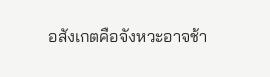อสังเกตคือจังหวะอาจช้า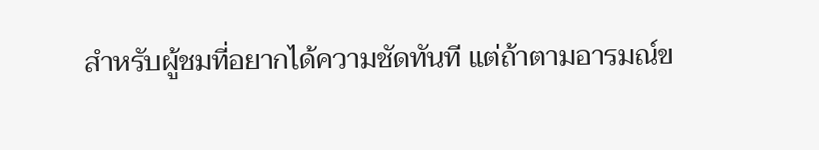สำหรับผู้ชมที่อยากได้ความชัดทันที แต่ถ้าตามอารมณ์ข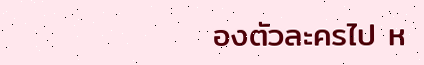องตัวละครไป ห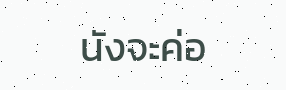นังจะค่อ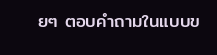ยๆ ตอบคำถามในแบบข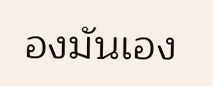องมันเอง